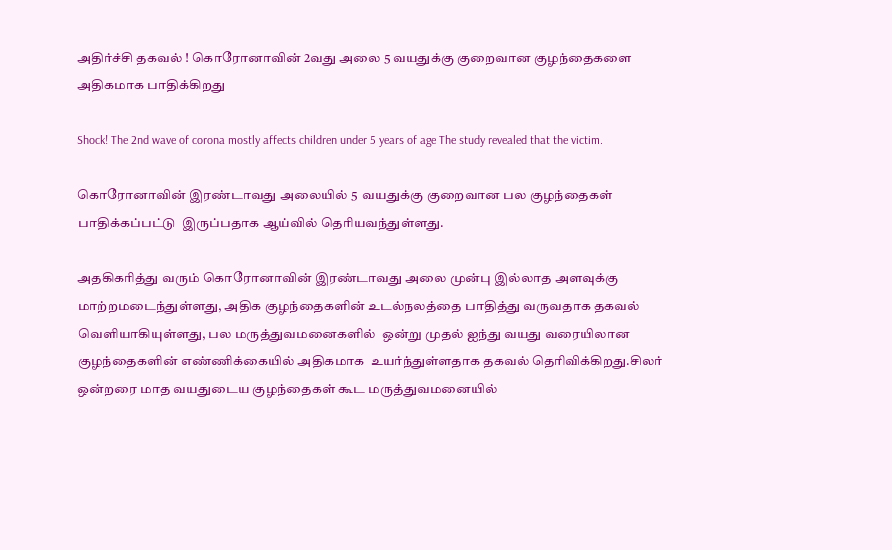அதிர்ச்சி தகவல் ! கொரோனாவின் 2வது அலை 5 வயதுக்கு குறைவான குழந்தைகளை அதிகமாக பாதிக்கிறது

Shock! The 2nd wave of corona mostly affects children under 5 years of age The study revealed that the victim.

கொரோனாவின் இரண்டாவது அலையில் 5  வயதுக்கு குறைவான பல குழந்தைகள் பாதிக்கப்பட்டு  இருப்பதாக ஆய்வில் தெரியவந்துள்ளது.

அதகிகரித்து வரும் கொரோனாவின் இரண்டாவது அலை முன்பு இல்லாத அளவுக்கு  மாற்றமடைந்துள்ளது, அதிக குழந்தைகளின் உடல்நலத்தை பாதித்து வருவதாக தகவல் வெளியாகியுள்ளது, பல மருத்துவமனைகளில்  ஒன்று முதல் ஐந்து வயது வரையிலான குழந்தைகளின் எண்ணிக்கையில் அதிகமாக  உயர்ந்துள்ளதாக தகவல் தெரிவிக்கிறது.சிலர் ஒன்றரை மாத வயதுடைய குழந்தைகள் கூட மருத்துவமனையில்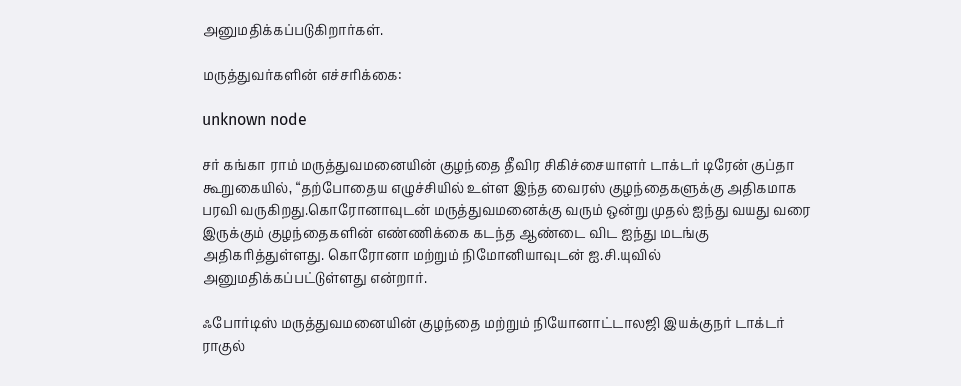அனுமதிக்கப்படுகிறார்கள்.

மருத்துவர்களின் எச்சரிக்கை:

unknown node

சர் கங்கா ராம் மருத்துவமனையின் குழந்தை தீவிர சிகிச்சையாளர் டாக்டர் டிரேன் குப்தா கூறுகையில், “தற்போதைய எழுச்சியில் உள்ள இந்த வைரஸ் குழந்தைகளுக்கு அதிகமாக பரவி வருகிறது.கொரோனாவுடன் மருத்துவமனைக்கு வரும் ஒன்று முதல் ஐந்து வயது வரை இருக்கும் குழந்தைகளின் எண்ணிக்கை கடந்த ஆண்டை விட ஐந்து மடங்கு அதிகரித்துள்ளது. கொரோனா மற்றும் நிமோனியாவுடன் ஐ.சி.யுவில் அனுமதிக்கப்பட்டுள்ளது என்றார்.

ஃபோர்டிஸ் மருத்துவமனையின் குழந்தை மற்றும் நியோனாட்டாலஜி இயக்குநர் டாக்டர் ராகுல்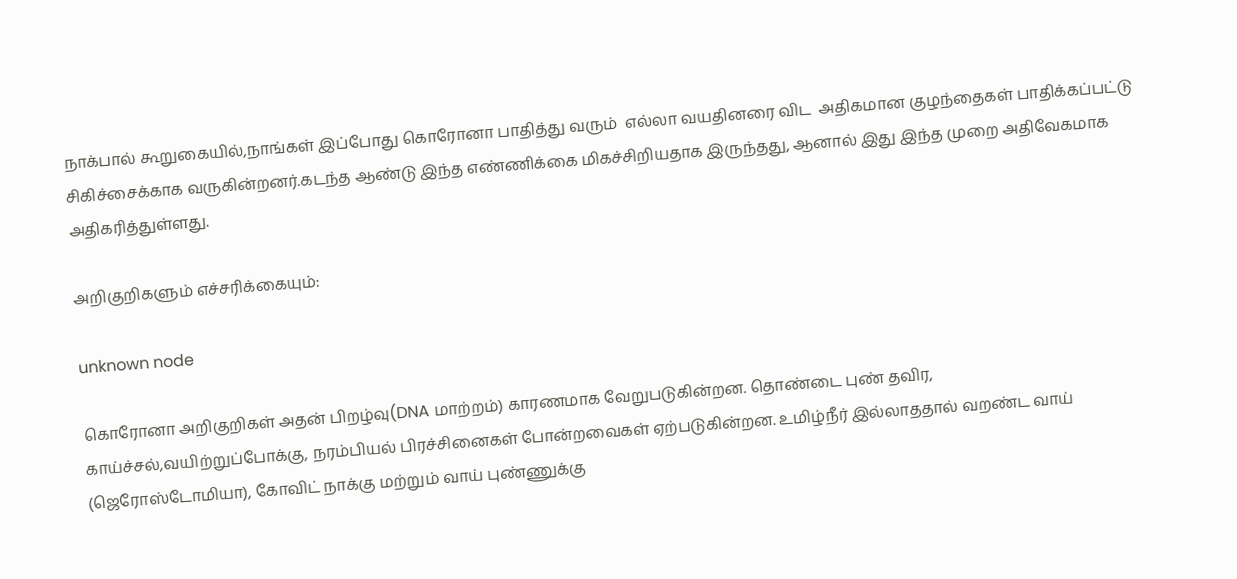நாக்பால் கூறுகையில்,நாங்கள் இப்போது கொரோனா பாதித்து வரும்  எல்லா வயதினரை விட  அதிகமான குழந்தைகள் பாதிக்கப்பட்டு சிகிச்சைக்காக வருகின்றனர்.கடந்த ஆண்டு இந்த எண்ணிக்கை மிகச்சிறியதாக இருந்தது, ஆனால் இது இந்த முறை அதிவேகமாக அதிகரித்துள்ளது.

அறிகுறிகளும் எச்சரிக்கையும்:

unknown node

கொரோனா அறிகுறிகள் அதன் பிறழ்வு(DNA மாற்றம்) காரணமாக வேறுபடுகின்றன. தொண்டை புண் தவிர, காய்ச்சல்,வயிற்றுப்போக்கு, நரம்பியல் பிரச்சினைகள் போன்றவைகள் ஏற்படுகின்றன. உமிழ்நீர் இல்லாததால் வறண்ட வாய் (ஜெரோஸ்டோமியா), கோவிட் நாக்கு மற்றும் வாய் புண்ணுக்கு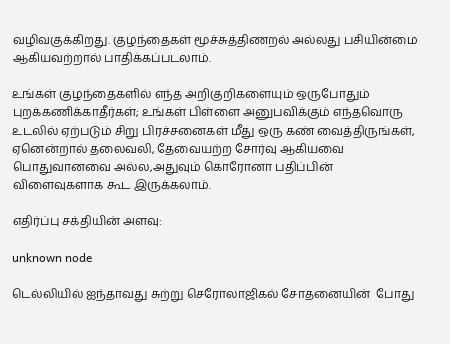வழிவகுக்கிறது. குழந்தைகள் மூச்சுத்திணறல் அல்லது பசியின்மை ஆகியவற்றால் பாதிக்கப்படலாம்.

உங்கள் குழந்தைகளில் எந்த அறிகுறிகளையும் ஒருபோதும் புறக்கணிக்காதீர்கள்; உங்கள் பிள்ளை அனுபவிக்கும் எந்தவொரு உடலில் ஏற்படும் சிறு பிரச்சனைகள் மீது ஒரு கண் வைத்திருங்கள், ஏனென்றால் தலைவலி, தேவையற்ற சோர்வு ஆகியவை பொதுவானவை அல்ல,அதுவும் கொரோனா பதிப்பின் விளைவுகளாக கூட இருக்கலாம்.

எதிர்ப்பு சக்தியின் அளவு:

unknown node

டெல்லியில் ஐந்தாவது சுற்று செரோலாஜிகல் சோதனையின்  போது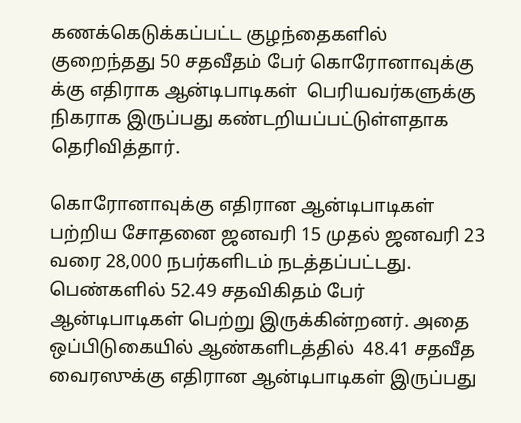கணக்கெடுக்கப்பட்ட குழந்தைகளில் குறைந்தது 50 சதவீதம் பேர் கொரோனாவுக்கு  க்கு எதிராக ஆன்டிபாடிகள்  பெரியவர்களுக்கு நிகராக இருப்பது கண்டறியப்பட்டுள்ளதாக தெரிவித்தார்.

கொரோனாவுக்கு எதிரான ஆன்டிபாடிகள் பற்றிய சோதனை ஜனவரி 15 முதல் ஜனவரி 23 வரை 28,000 நபர்களிடம் நடத்தப்பட்டது. பெண்களில் 52.49 சதவிகிதம் பேர்  ஆன்டிபாடிகள் பெற்று இருக்கின்றனர். அதை ஒப்பிடுகையில் ஆண்களிடத்தில்  48.41 சதவீத வைரஸுக்கு எதிரான ஆன்டிபாடிகள் இருப்பது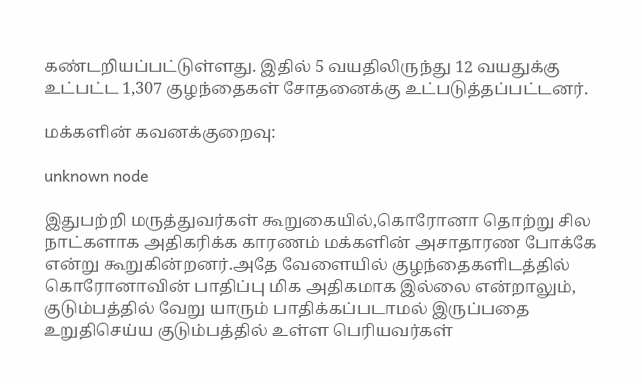கண்டறியப்பட்டுள்ளது. இதில் 5 வயதிலிருந்து 12 வயதுக்கு உட்பட்ட 1,307 குழந்தைகள் சோதனைக்கு உட்படுத்தப்பட்டனர்.

மக்களின் கவனக்குறைவு:

unknown node

இதுபற்றி மருத்துவர்கள் கூறுகையில்,கொரோனா தொற்று சில நாட்களாக அதிகரிக்க காரணம் மக்களின் அசாதாரண போக்கே என்று கூறுகின்றனர்.அதே வேளையில் குழந்தைகளிடத்தில் கொரோனாவின் பாதிப்பு மிக அதிகமாக இல்லை என்றாலும், குடும்பத்தில் வேறு யாரும் பாதிக்கப்படாமல் இருப்பதை உறுதிசெய்ய குடும்பத்தில் உள்ள பெரியவர்கள்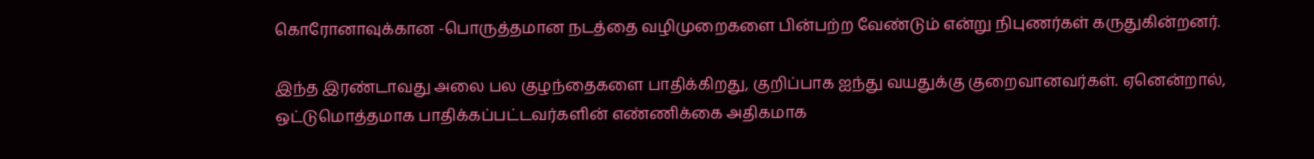கொரோனாவுக்கான -பொருத்தமான நடத்தை வழிமுறைகளை பின்பற்ற வேண்டும் என்று நிபுணர்கள் கருதுகின்றனர்.

இந்த இரண்டாவது அலை பல குழந்தைகளை பாதிக்கிறது, குறிப்பாக ஐந்து வயதுக்கு குறைவானவர்கள். ஏனென்றால், ஒட்டுமொத்தமாக பாதிக்கப்பட்டவர்களின் எண்ணிக்கை அதிகமாக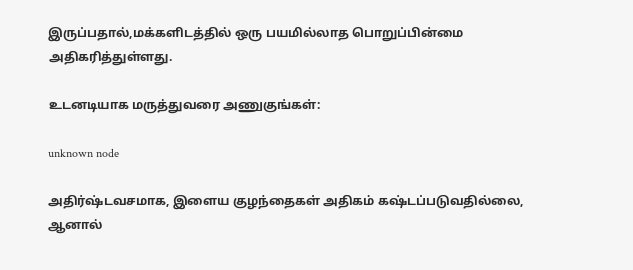இருப்பதால்,மக்களிடத்தில் ஒரு பயமில்லாத பொறுப்பின்மை அதிகரித்துள்ளது.

உடனடியாக மருத்துவரை அணுகுங்கள்:

unknown node

அதிர்ஷ்டவசமாக, இளைய குழந்தைகள் அதிகம் கஷ்டப்படுவதில்லை, ஆனால்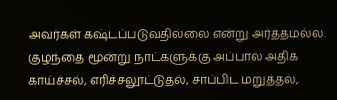அவர்கள் கஷ்டப்படுவதில்லை என்று அர்த்தமல்ல. குழந்தை மூன்று நாட்களுக்கு அப்பால் அதிக காய்ச்சல், எரிச்சலூட்டுதல், சாப்பிட மறுத்தல்,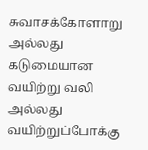சுவாசக்கோளாறு  அல்லது கடுமையான வயிற்று வலி அல்லது வயிற்றுப்போக்கு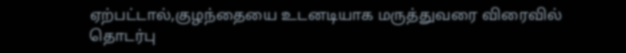ஏற்பட்டால்,குழந்தையை உடனடியாக மருத்துவரை விரைவில் தொடர்பு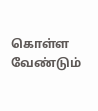கொள்ள வேண்டும்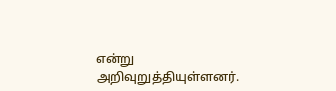என்று அறிவுறுத்தியுள்ளனர்.